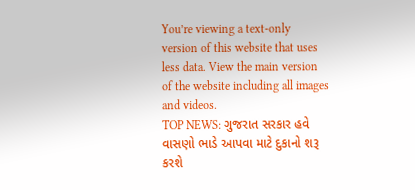You’re viewing a text-only version of this website that uses less data. View the main version of the website including all images and videos.
TOP NEWS: ગુજરાત સરકાર હવે વાસણો ભાડે આપવા માટે દુકાનો શરૂ કરશે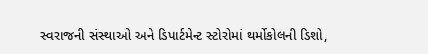સ્વરાજની સંસ્થાઓ અને ડિપાર્ટમેન્ટ સ્ટોરોમાં થર્મોકોલની ડિશો,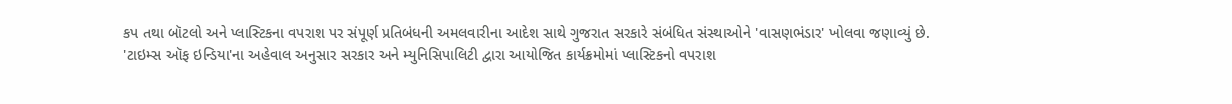કપ તથા બૉટલો અને પ્લાસ્ટિકના વપરાશ પર સંપૂર્ણ પ્રતિબંધની અમલવારીના આદેશ સાથે ગુજરાત સરકારે સંબંધિત સંસ્થાઓને 'વાસણભંડાર' ખોલવા જણાવ્યું છે.
'ટાઇમ્સ ઑફ ઇન્ડિયા'ના અહેવાલ અનુસાર સરકાર અને મ્યુનિસિપાલિટી દ્વારા આયોજિત કાર્યક્રમોમાં પ્લાસ્ટિકનો વપરાશ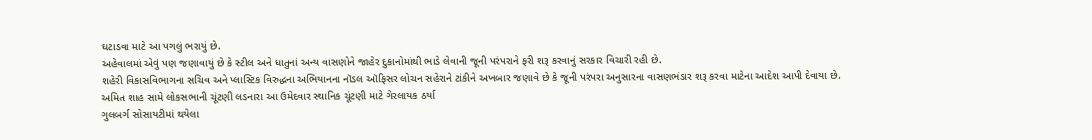ઘટાડવા માટે આ પગલું ભરાયું છે.
અહેવાલમાં એવું પણ જણાવાયું છે કે સ્ટીલ અને ધાતુનાં અન્ય વાસણોને જાહેર દુકાનોમાંથી ભાડે લેવાની જૂની પરંપરાને ફરી શરૂ કરવાનું સરકાર વિચારી રહી છે.
શહેરી વિકાસવિભાગના સચિવ અને પ્લાસ્ટિક વિરુદ્ધના અભિયાનના નૉડલ ઑફિસર લોચન સહેરાને ટાંકીને અખબાર જણાવે છે કે જૂની પરંપરા અનુસારના વાસણભંડાર શરૂ કરવા માટેના આદેશ આપી દેવાયા છે.
અમિત શાહ સામે લોકસભાની ચૂંટણી લડનારા આ ઉમેદવાર સ્થાનિક ચૂંટણી માટે ગેરલાયક ઠર્યા
ગુલબર્ગ સોસાયટીમાં થયેલા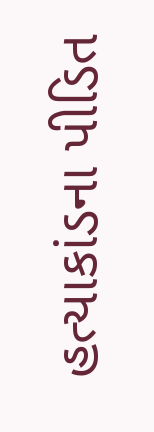હત્યાકાંડના પીડિત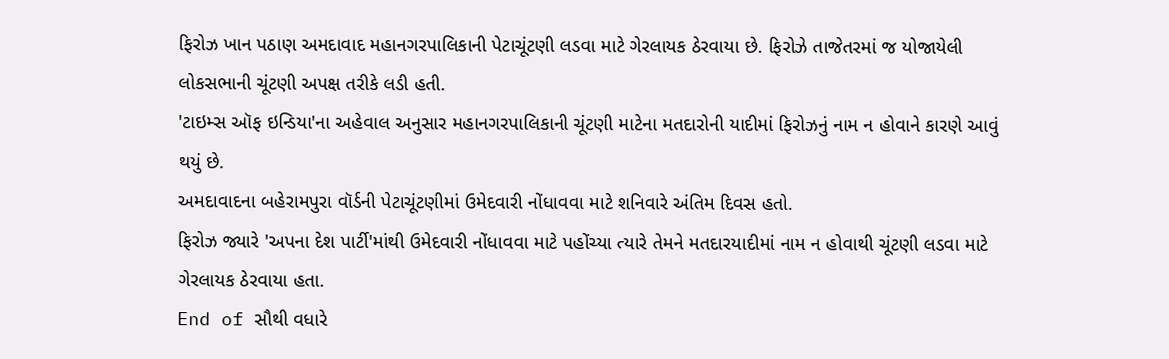ફિરોઝ ખાન પઠાણ અમદાવાદ મહાનગરપાલિકાની પેટાચૂંટણી લડવા માટે ગેરલાયક ઠેરવાયા છે. ફિરોઝે તાજેતરમાં જ યોજાયેલી લોકસભાની ચૂંટણી અપક્ષ તરીકે લડી હતી.
'ટાઇમ્સ ઑફ ઇન્ડિયા'ના અહેવાલ અનુસાર મહાનગરપાલિકાની ચૂંટણી માટેના મતદારોની યાદીમાં ફિરોઝનું નામ ન હોવાને કારણે આવું થયું છે.
અમદાવાદના બહેરામપુરા વૉર્ડની પેટાચૂંટણીમાં ઉમેદવારી નોંધાવવા માટે શનિવારે અંતિમ દિવસ હતો.
ફિરોઝ જ્યારે 'અપના દેશ પાર્ટી'માંથી ઉમેદવારી નોંધાવવા માટે પહોંચ્યા ત્યારે તેમને મતદારયાદીમાં નામ ન હોવાથી ચૂંટણી લડવા માટે ગેરલાયક ઠેરવાયા હતા.
End of સૌથી વધારે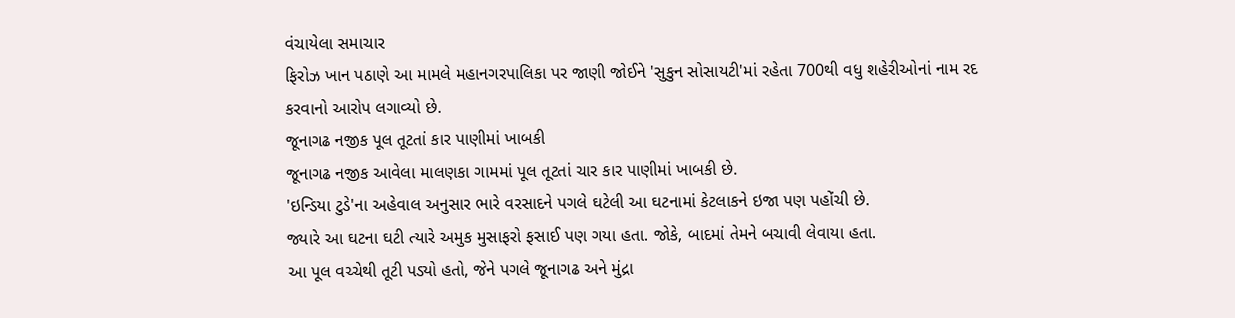વંચાયેલા સમાચાર
ફિરોઝ ખાન પઠાણે આ મામલે મહાનગરપાલિકા પર જાણી જોઈને 'સુકુન સોસાયટી'માં રહેતા 700થી વધુ શહેરીઓનાં નામ રદ કરવાનો આરોપ લગાવ્યો છે.
જૂનાગઢ નજીક પૂલ તૂટતાં કાર પાણીમાં ખાબકી
જૂનાગઢ નજીક આવેલા માલણકા ગામમાં પૂલ તૂટતાં ચાર કાર પાણીમાં ખાબકી છે.
'ઇન્ડિયા ટુડે'ના અહેવાલ અનુસાર ભારે વરસાદને પગલે ઘટેલી આ ઘટનામાં કેટલાકને ઇજા પણ પહોંચી છે.
જ્યારે આ ઘટના ઘટી ત્યારે અમુક મુસાફરો ફસાઈ પણ ગયા હતા. જોકે, બાદમાં તેમને બચાવી લેવાયા હતા.
આ પૂલ વચ્ચેથી તૂટી પડ્યો હતો, જેને પગલે જૂનાગઢ અને મુંદ્રા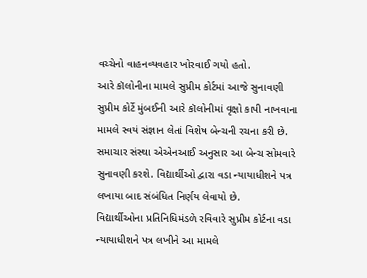વચ્ચેનો વાહનવ્યવહાર ખોરવાઈ ગયો હતો.
આરે કૉલોનીના મામલે સુપ્રીમ કોર્ટમાં આજે સુનાવણી
સુપ્રીમ કોર્ટે મુંબઈની આરે કૉલોનીમાં વૃક્ષો કાપી નાખવાના મામલે સ્વયં સંજ્ઞાન લેતાં વિશેષ બેન્ચની રચના કરી છે.
સમાચાર સંસ્થા એએનઆઈ અનુસાર આ બેન્ચ સોમવારે સુનાવણી કરશે. વિદ્યાર્થીઓ દ્વારા વડા ન્યાયાધીશને પત્ર લખાયા બાદ સંબંધિત નિર્ણય લેવાયો છે.
વિદ્યાર્થીઓના પ્રતિનિધિમંડળે રવિવારે સુપ્રીમ કોર્ટના વડા ન્યાયાધીશને પત્ર લખીને આ મામલે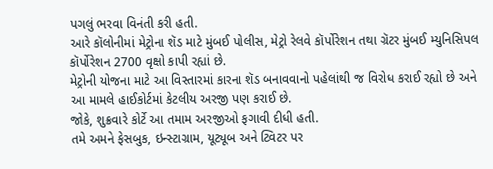પગલું ભરવા વિનંતી કરી હતી.
આરે કૉલોનીમાં મેટ્રોના શૅડ માટે મુંબઈ પોલીસ, મેટ્રો રેલવે કૉર્પોરેશન તથા ગ્રૅટર મુંબઈ મ્યુનિસિપલ કૉર્પોરેશન 2700 વૃક્ષો કાપી રહ્યાં છે.
મેટ્રોની યોજના માટે આ વિસ્તારમાં કારના શૅડ બનાવવાનો પહેલાંથી જ વિરોધ કરાઈ રહ્યો છે અને આ મામલે હાઈકોર્ટમાં કેટલીય અરજી પણ કરાઈ છે.
જોકે, શુક્રવારે કોર્ટે આ તમામ અરજીઓ ફગાવી દીધી હતી.
તમે અમને ફેસબુક, ઇન્સ્ટાગ્રામ, યૂટ્યૂબ અને ટ્વિટર પર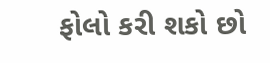ફોલો કરી શકો છો